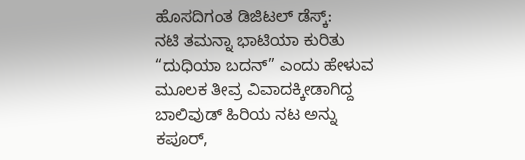ಹೊಸದಿಗಂತ ಡಿಜಿಟಲ್ ಡೆಸ್ಕ್:
ನಟಿ ತಮನ್ನಾ ಭಾಟಿಯಾ ಕುರಿತು “ದುಧಿಯಾ ಬದನ್” ಎಂದು ಹೇಳುವ ಮೂಲಕ ತೀವ್ರ ವಿವಾದಕ್ಕೀಡಾಗಿದ್ದ ಬಾಲಿವುಡ್ ಹಿರಿಯ ನಟ ಅನ್ನು ಕಪೂರ್,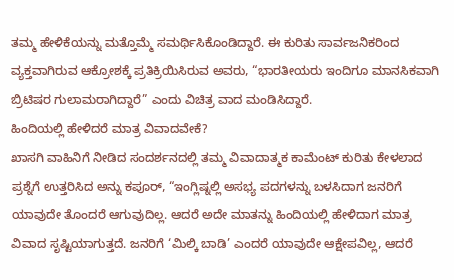ತಮ್ಮ ಹೇಳಿಕೆಯನ್ನು ಮತ್ತೊಮ್ಮೆ ಸಮರ್ಥಿಸಿಕೊಂಡಿದ್ದಾರೆ. ಈ ಕುರಿತು ಸಾರ್ವಜನಿಕರಿಂದ ವ್ಯಕ್ತವಾಗಿರುವ ಆಕ್ರೋಶಕ್ಕೆ ಪ್ರತಿಕ್ರಿಯಿಸಿರುವ ಅವರು, “ಭಾರತೀಯರು ಇಂದಿಗೂ ಮಾನಸಿಕವಾಗಿ ಬ್ರಿಟಿಷರ ಗುಲಾಮರಾಗಿದ್ದಾರೆ” ಎಂದು ವಿಚಿತ್ರ ವಾದ ಮಂಡಿಸಿದ್ದಾರೆ.
ಹಿಂದಿಯಲ್ಲಿ ಹೇಳಿದರೆ ಮಾತ್ರ ವಿವಾದವೇಕೆ?
ಖಾಸಗಿ ವಾಹಿನಿಗೆ ನೀಡಿದ ಸಂದರ್ಶನದಲ್ಲಿ ತಮ್ಮ ವಿವಾದಾತ್ಮಕ ಕಾಮೆಂಟ್ ಕುರಿತು ಕೇಳಲಾದ ಪ್ರಶ್ನೆಗೆ ಉತ್ತರಿಸಿದ ಅನ್ನು ಕಪೂರ್, “ಇಂಗ್ಲಿಷ್ನಲ್ಲಿ ಅಸಭ್ಯ ಪದಗಳನ್ನು ಬಳಸಿದಾಗ ಜನರಿಗೆ ಯಾವುದೇ ತೊಂದರೆ ಆಗುವುದಿಲ್ಲ. ಆದರೆ ಅದೇ ಮಾತನ್ನು ಹಿಂದಿಯಲ್ಲಿ ಹೇಳಿದಾಗ ಮಾತ್ರ ವಿವಾದ ಸೃಷ್ಟಿಯಾಗುತ್ತದೆ. ಜನರಿಗೆ ‘ಮಿಲ್ಕಿ ಬಾಡಿ’ ಎಂದರೆ ಯಾವುದೇ ಆಕ್ಷೇಪವಿಲ್ಲ, ಆದರೆ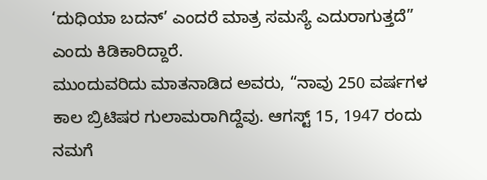‘ದುಧಿಯಾ ಬದನ್’ ಎಂದರೆ ಮಾತ್ರ ಸಮಸ್ಯೆ ಎದುರಾಗುತ್ತದೆ” ಎಂದು ಕಿಡಿಕಾರಿದ್ದಾರೆ.
ಮುಂದುವರಿದು ಮಾತನಾಡಿದ ಅವರು, “ನಾವು 250 ವರ್ಷಗಳ ಕಾಲ ಬ್ರಿಟಿಷರ ಗುಲಾಮರಾಗಿದ್ದೆವು. ಆಗಸ್ಟ್ 15, 1947 ರಂದು ನಮಗೆ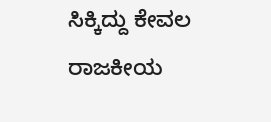ಸಿಕ್ಕಿದ್ದು ಕೇವಲ ರಾಜಕೀಯ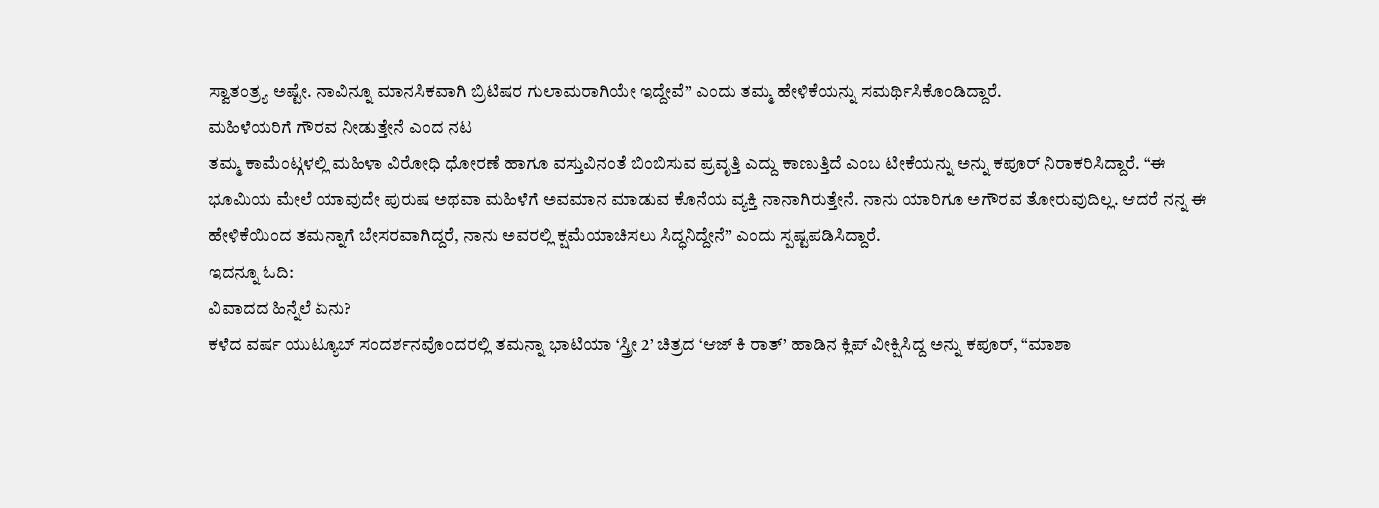ಸ್ವಾತಂತ್ರ್ಯ ಅಷ್ಟೇ. ನಾವಿನ್ನೂ ಮಾನಸಿಕವಾಗಿ ಬ್ರಿಟಿಷರ ಗುಲಾಮರಾಗಿಯೇ ಇದ್ದೇವೆ” ಎಂದು ತಮ್ಮ ಹೇಳಿಕೆಯನ್ನು ಸಮರ್ಥಿಸಿಕೊಂಡಿದ್ದಾರೆ.
ಮಹಿಳೆಯರಿಗೆ ಗೌರವ ನೀಡುತ್ತೇನೆ ಎಂದ ನಟ
ತಮ್ಮ ಕಾಮೆಂಟ್ಗಳಲ್ಲಿ ಮಹಿಳಾ ವಿರೋಧಿ ಧೋರಣೆ ಹಾಗೂ ವಸ್ತುವಿನಂತೆ ಬಿಂಬಿಸುವ ಪ್ರವೃತ್ತಿ ಎದ್ದು ಕಾಣುತ್ತಿದೆ ಎಂಬ ಟೀಕೆಯನ್ನು ಅನ್ನು ಕಪೂರ್ ನಿರಾಕರಿಸಿದ್ದಾರೆ. “ಈ ಭೂಮಿಯ ಮೇಲೆ ಯಾವುದೇ ಪುರುಷ ಅಥವಾ ಮಹಿಳೆಗೆ ಅವಮಾನ ಮಾಡುವ ಕೊನೆಯ ವ್ಯಕ್ತಿ ನಾನಾಗಿರುತ್ತೇನೆ. ನಾನು ಯಾರಿಗೂ ಅಗೌರವ ತೋರುವುದಿಲ್ಲ. ಆದರೆ ನನ್ನ ಈ ಹೇಳಿಕೆಯಿಂದ ತಮನ್ನಾಗೆ ಬೇಸರವಾಗಿದ್ದರೆ, ನಾನು ಅವರಲ್ಲಿ ಕ್ಷಮೆಯಾಚಿಸಲು ಸಿದ್ಧನಿದ್ದೇನೆ” ಎಂದು ಸ್ಪಷ್ಟಪಡಿಸಿದ್ದಾರೆ.
ಇದನ್ನೂ ಓದಿ:
ವಿವಾದದ ಹಿನ್ನೆಲೆ ಏನು?
ಕಳೆದ ವರ್ಷ ಯುಟ್ಯೂಬ್ ಸಂದರ್ಶನವೊಂದರಲ್ಲಿ ತಮನ್ನಾ ಭಾಟಿಯಾ ‘ಸ್ತ್ರೀ 2’ ಚಿತ್ರದ ‘ಆಜ್ ಕಿ ರಾತ್’ ಹಾಡಿನ ಕ್ಲಿಪ್ ವೀಕ್ಷಿಸಿದ್ದ ಅನ್ನು ಕಪೂರ್, “ಮಾಶಾ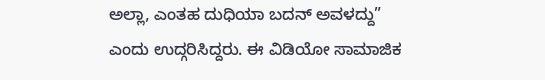ಅಲ್ಲಾ, ಎಂತಹ ದುಧಿಯಾ ಬದನ್ ಅವಳದ್ದು” ಎಂದು ಉದ್ಗರಿಸಿದ್ದರು. ಈ ವಿಡಿಯೋ ಸಾಮಾಜಿಕ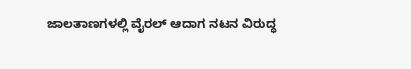ಜಾಲತಾಣಗಳಲ್ಲಿ ವೈರಲ್ ಆದಾಗ ನಟನ ವಿರುದ್ಧ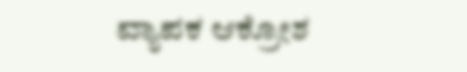ವ್ಯಾಪಕ ಆಕ್ರೋಶ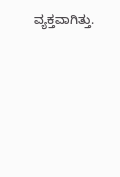ವ್ಯಕ್ತವಾಗಿತ್ತು.